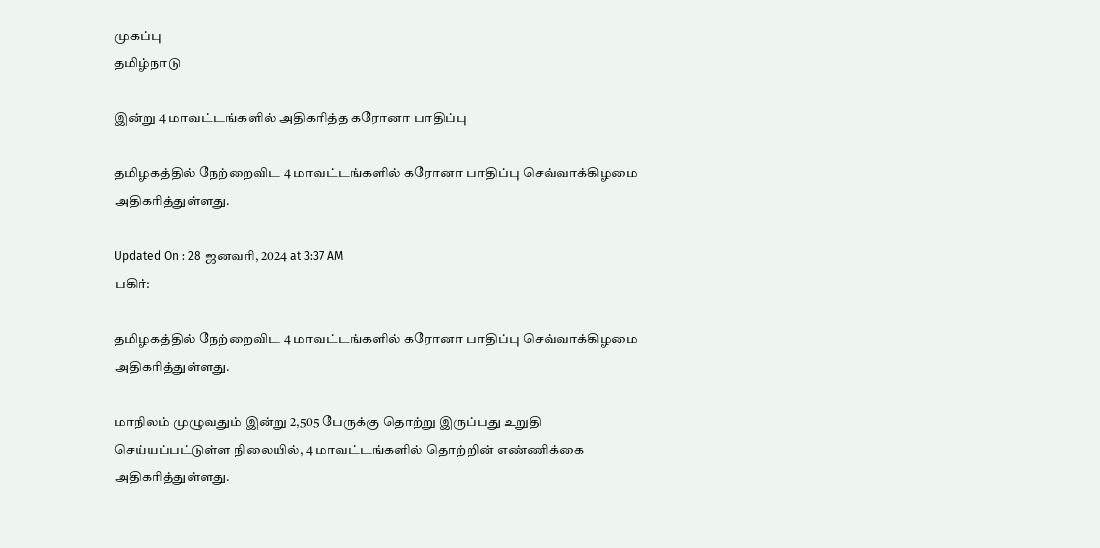முகப்பு
தமிழ்நாடு

இன்று 4 மாவட்டங்களில் அதிகரித்த கரோனா பாதிப்பு

தமிழகத்தில் நேற்றைவிட 4 மாவட்டங்களில் கரோனா பாதிப்பு செவ்வாக்கிழமை அதிகரித்துள்ளது.

Updated On : 28 ஜனவரி, 2024 at 3:37 AM
பகிர்:

தமிழகத்தில் நேற்றைவிட 4 மாவட்டங்களில் கரோனா பாதிப்பு செவ்வாக்கிழமை அதிகரித்துள்ளது.

மாநிலம் முழுவதும் இன்று 2,505 பேருக்கு தொற்று இருப்பது உறுதி செய்யப்பட்டுள்ள நிலையில், 4 மாவட்டங்களில் தொற்றின் எண்ணிக்கை அதிகரித்துள்ளது.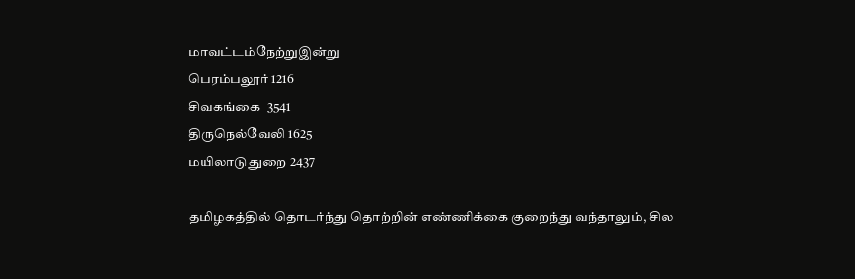மாவட்டம்நேற்றுஇன்று
பெரம்பலூர் 1216
சிவகங்கை  3541
திருநெல்வேலி 1625
மயிலாடுதுறை 2437

தமிழகத்தில் தொடர்ந்து தொற்றின் எண்ணிக்கை குறைந்து வந்தாலும், சில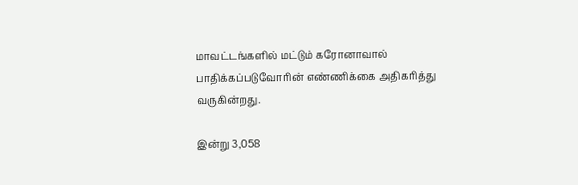மாவட்டங்களில் மட்டும் கரோனாவால் பாதிக்கப்படுவோரின் எண்ணிக்கை அதிகரித்து வருகின்றது.

இன்று 3,058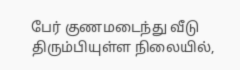பேர் குணமடைந்து வீடு திரும்பியுள்ள நிலையில்,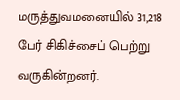மருத்துவமனையில் 31,218 பேர் சிகிச்சைப் பெற்று வருகின்றனர்.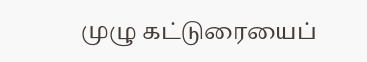முழு கட்டுரையைப்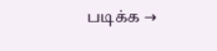படிக்க →